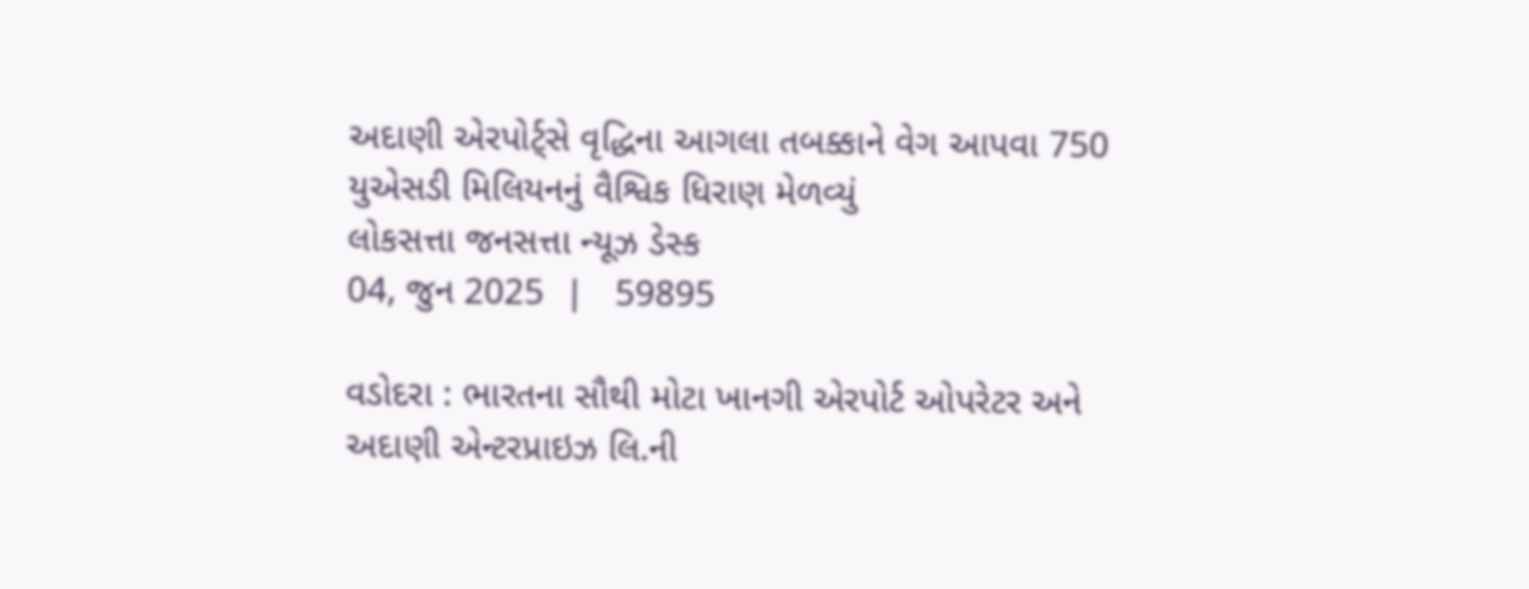અદાણી એરપોર્ટ્સે વૃદ્ધિના આગલા તબક્કાને વેગ આપવા 750 યુએસડી મિલિયનનું વૈશ્વિક ધિરાણ મેળવ્યું
લોકસત્તા જનસત્તા ન્યૂઝ ડેસ્ક
04, જુન 2025  |   59895

વડોદરા : ભારતના સૌથી મોટા ખાનગી એરપોર્ટ ઓપરેટર અને અદાણી એન્ટરપ્રાઇઝ લિ.ની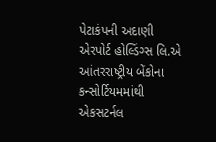પેટાકંપની અદાણી એરપોર્ટ હોલ્ડિંગ્સ લિ.એ આંતરરાષ્ટ્રીય બેંકોના કન્સોર્ટિયમમાંથી એકસટર્નલ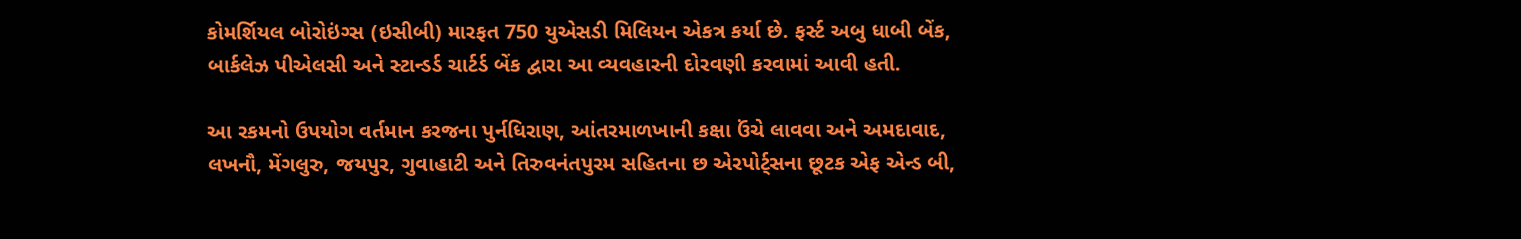કોમર્શિયલ બોરોઇંગ્સ (ઇસીબી) મારફત 750 યુએસડી મિલિયન એકત્ર કર્યા છે. ફર્સ્ટ અબુ ધાબી બેંક, બાર્કલેઝ પીએલસી અને સ્ટાન્ડર્ડ ચાર્ટર્ડ બેંક દ્વારા આ વ્યવહારની દોરવણી કરવામાં આવી હતી.

આ રકમનો ઉપયોગ વર્તમાન કરજના પુર્નધિરાણ, આંતરમાળખાની કક્ષા ઉંચે લાવવા અને અમદાવાદ, લખનૌ, મેંગલુરુ, જયપુર, ગુવાહાટી અને તિરુવનંતપુરમ સહિતના છ એરપોર્ટ્સના છૂટક એફ એન્ડ બી,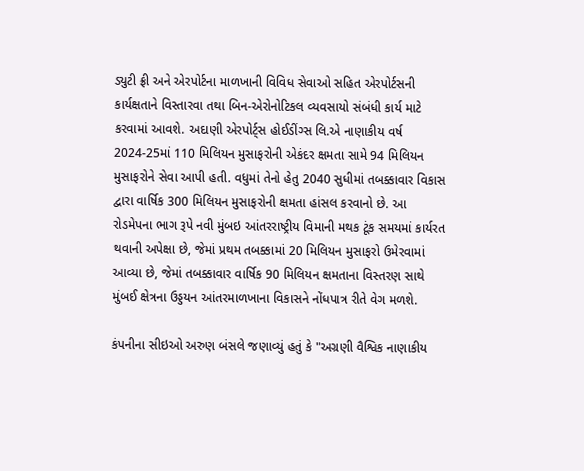ડ્યુટી ફ્રી અને એરપોર્ટના માળખાની વિવિધ સેવાઓ સહિત એરપોર્ટસની કાર્યક્ષતાને વિસ્તારવા તથા બિન-એરોનોટિકલ વ્યવસાયો સંબંધી કાર્ય માટે કરવામાં આવશે. અદાણી એરપોર્ટ્સ હોઈડીંગ્સ લિ.એ નાણાકીય વર્ષ 2024-25માં 110 મિલિયન મુસાફરોની એકંદર ક્ષમતા સામે 94 મિલિયન મુસાફરોને સેવા આપી હતી. વધુમાં તેનો હેતુ 2040 સુધીમાં તબક્કાવાર વિકાસ દ્વારા વાર્ષિક 300 મિલિયન મુસાફરોની ક્ષમતા હાંસલ કરવાનો છે. આ રોડમેપના ભાગ રૂપે નવી મુંબઇ આંતરરાષ્ટ્રીય વિમાની મથક ટૂંક સમયમાં કાર્યરત થવાની અપેક્ષા છે, જેમાં પ્રથમ તબક્કામાં 20 મિલિયન મુસાફરો ઉમેરવામાં આવ્યા છે, જેમાં તબક્કાવાર વાર્ષિક 90 મિલિયન ક્ષમતાના વિસ્તરણ સાથે મુંબઈ ક્ષેત્રના ઉડ્ડયન આંતરમાળખાના વિકાસને નોંધપાત્ર રીતે વેગ મળશે.

કંપનીના સીઇઓ અરુણ બંસલે જણાવ્યું હતું કે "અગ્રણી વૈશ્વિક નાણાકીય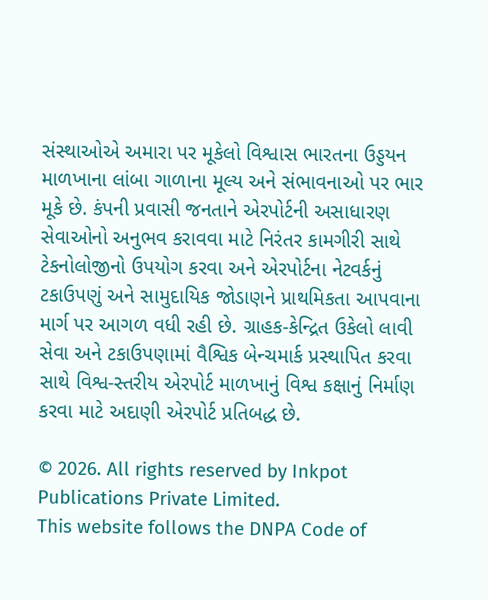સંસ્થાઓએ અમારા પર મૂકેલો વિશ્વાસ ભારતના ઉડ્ડયન માળખાના લાંબા ગાળાના મૂલ્ય અને સંભાવનાઓ પર ભાર મૂકે છે. કંપની પ્રવાસી જનતાને એરપોર્ટની અસાધારણ સેવાઓનો અનુભવ કરાવવા માટે નિરંતર કામગીરી સાથે ટેકનોલોજીનો ઉપયોગ કરવા અને એરપોર્ટના નેટવર્કનું ટકાઉપણું અને સામુદાયિક જોડાણને પ્રાથમિકતા આપવાના માર્ગ પર આગળ વધી રહી છે. ગ્રાહક-કેન્દ્રિત ઉકેલો લાવી સેવા અને ટકાઉપણામાં વૈશ્વિક બેન્ચમાર્ક પ્રસ્થાપિત કરવા સાથે વિશ્વ-સ્તરીય એરપોર્ટ માળખાનું વિશ્વ કક્ષાનું નિર્માણ કરવા માટે અદાણી એરપોર્ટ પ્રતિબદ્ધ છે.

© 2026. All rights reserved by Inkpot Publications Private Limited.
This website follows the DNPA Code of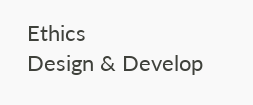Ethics
Design & Develop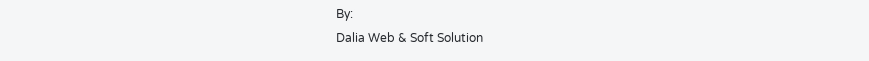By:
Dalia Web & Soft Solution